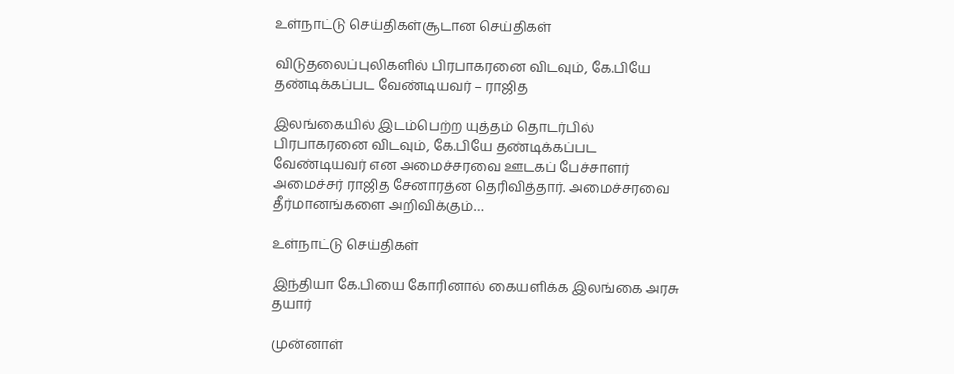உள்நாட்டு செய்திகள்சூடான செய்திகள்

விடுதலைப்புலிகளில் பிரபாகரனை விடவும், கே.பியே தண்டிக்கப்பட வேண்டியவர் – ராஜித

இலங்கையில் இடம்பெற்ற யுத்தம் தொடர்பில் பிரபாகரனை விடவும், கே.பியே தண்டிக்கப்பட வேண்டியவர் என அமைச்சரவை ஊடகப் பேச்சாளர் அமைச்சர் ராஜித சேனாரத்ன தெரிவித்தார். அமைச்சரவை தீர்மானங்களை அறிவிக்கும்…

உள்நாட்டு செய்திகள்

இந்தியா கே.பியை கோரினால் கையளிக்க இலங்கை அரசு தயார்

முன்னாள்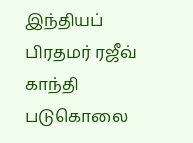இந்தியப் பிரதமர் ரஜீவ் காந்தி படுகொலை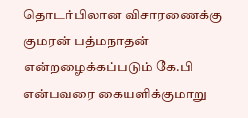தொடர்பிலான விசாரணைக்கு குமரன் பத்மநாதன் என்றழைக்கப்படும் கே.பி என்பவரை கையளிக்குமாறு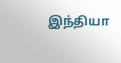இந்தியா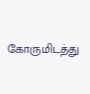கோருமிடத்து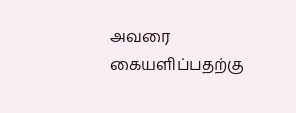அவரை கையளிப்பதற்கு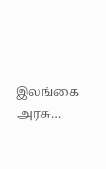இலங்கை அரசு…